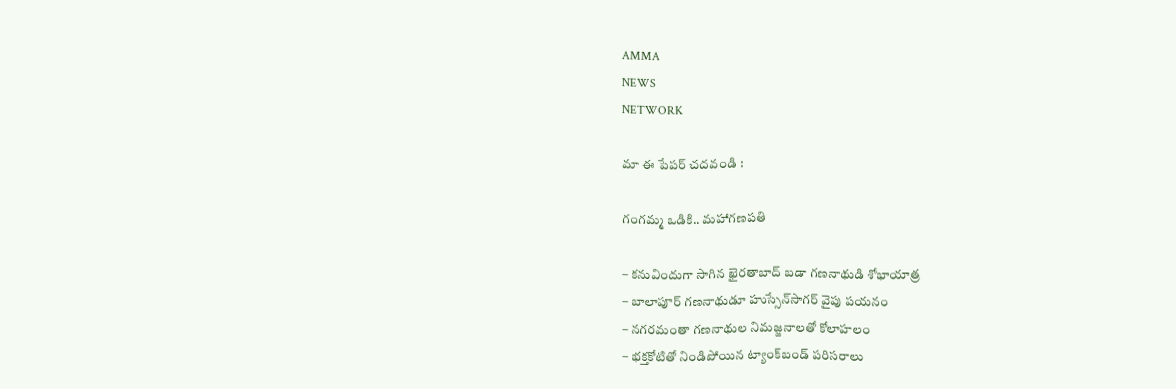AMMA
NEWS
NETWORK

మా ఈ పేపర్ చదవండి :

గంగమ్మ ఒడికి.. మహాగణపతి

– కనువిందుగా సాగిన ఖైరతాబాద్‌ బడా గణనాథుడి శోభాయాత్ర
– బాలాపూర్‌ గణనాథుడూ హుస్సేన్‌సాగర్‌ వైపు పయనం
– నగరమంతా గణనాథుల నిమజ్జనాలతో కోలాహలం
– భక్తకోటితో నిండిపోయిన ట్యాంక్‌బండ్‌ పరిసరాలు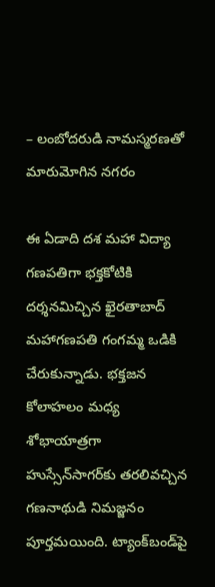– లంబోదరుడి నామస్మరణతో మారుమోగిన నగరం

ఈ ఏడాది దశ మహా విద్యా గణపతిగా భక్తకోటికి దర్శనమిచ్చిన ఖైరతాబాద్‌ మహాగణపతి గంగమ్మ ఒడికి చేరుకున్నాడు. భక్తజన కోలాహలం మధ్య శోభాయాత్రగా హుస్సేన్‌సాగర్‌కు తరలివచ్చిన గణనాథుడి నిమజ్జనం పూర్తమయింది. ట్యాంక్‌బండ్‌పై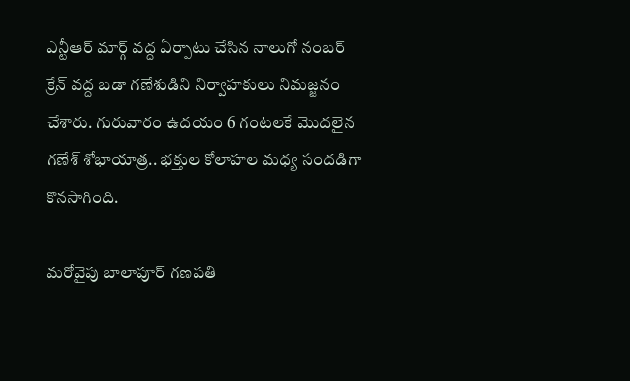ఎన్టీఆర్‌ మార్గ్‌ వద్ద ఏర్పాటు చేసిన నాలుగో నంబర్‌ క్రేన్‌ వద్ద బడా గణేశుడిని నిర్వాహకులు నిమజ్జనం చేశారు. గురువారం ఉదయం 6 గంటలకే మొదలైన గణేశ్‌ శోభాయాత్ర.. భక్తుల కోలాహల మధ్య సందడిగా కొనసాగింది.

మరోవైపు బాలాపూర్‌ గణపతి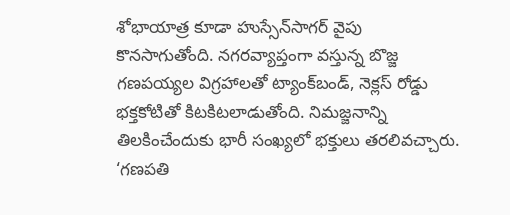శోభాయాత్ర కూడా హుస్సేన్‌సాగర్‌ వైపు కొనసాగుతోంది. నగరవ్యాప్తంగా వస్తున్న బొజ్జ గణపయ్యల విగ్రహాలతో ట్యాంక్‌బండ్, నెక్లస్‌ రోడ్డు భక్తకోటితో కిటకిటలాడుతోంది. నిమజ్జనాన్ని తిలకించేందుకు భారీ సంఖ్యలో భక్తులు తరలివచ్చారు. ‘గణపతి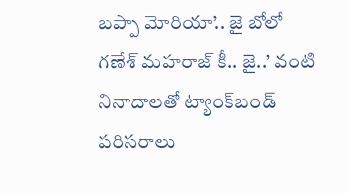బప్పా మోరియా’.. జై బోలో గణేశ్‌ మహరాజ్‌ కీ.. జై..’ వంటి నినాదాలతో ట్యాంక్‌బండ్‌ పరిసరాలు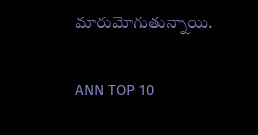మారుమోగుతున్నాయి.

ANN TOP 10